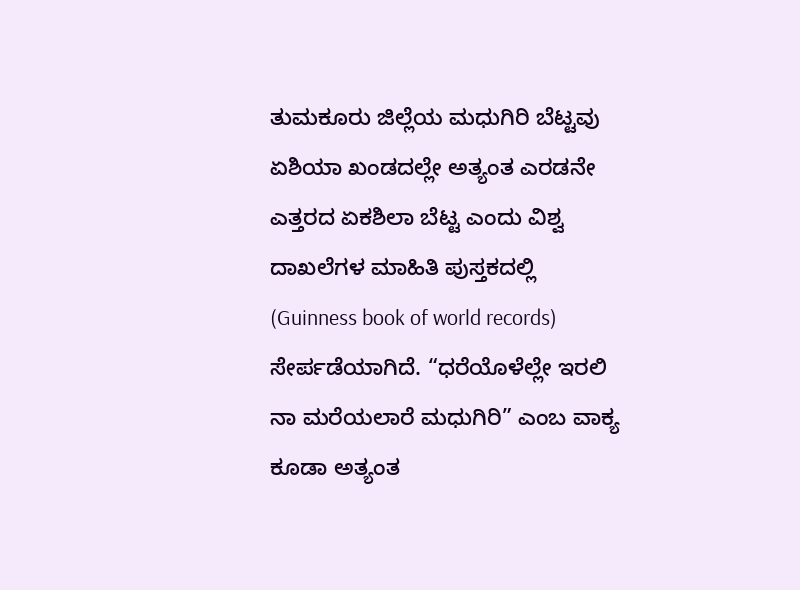ತುಮಕೂರು ಜಿಲ್ಲೆಯ ಮಧುಗಿರಿ ಬೆಟ್ಟವು ಏಶಿಯಾ ಖಂಡದಲ್ಲೇ ಅತ್ಯಂತ ಎರಡನೇ ಎತ್ತರದ ಏಕಶಿಲಾ ಬೆಟ್ಟ ಎಂದು ವಿಶ್ವ ದಾಖಲೆಗಳ ಮಾಹಿತಿ ಪುಸ್ತಕದಲ್ಲಿ (Guinness book of world records) ಸೇರ್ಪಡೆಯಾಗಿದೆ. “ಧರೆಯೊಳೆಲ್ಲೇ ಇರಲಿ ನಾ ಮರೆಯಲಾರೆ ಮಧುಗಿರಿ” ಎಂಬ ವಾಕ್ಯ ಕೂಡಾ ಅತ್ಯಂತ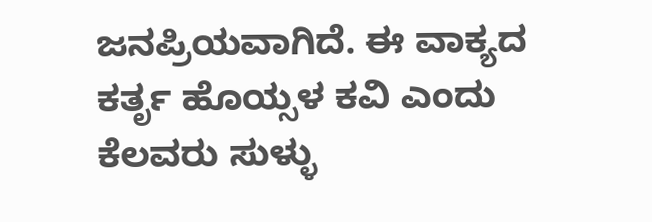ಜನಪ್ರಿಯವಾಗಿದೆ. ಈ ವಾಕ್ಯದ ಕರ್ತೃ ಹೊಯ್ಸಳ ಕವಿ ಎಂದು ಕೆಲವರು ಸುಳ್ಳು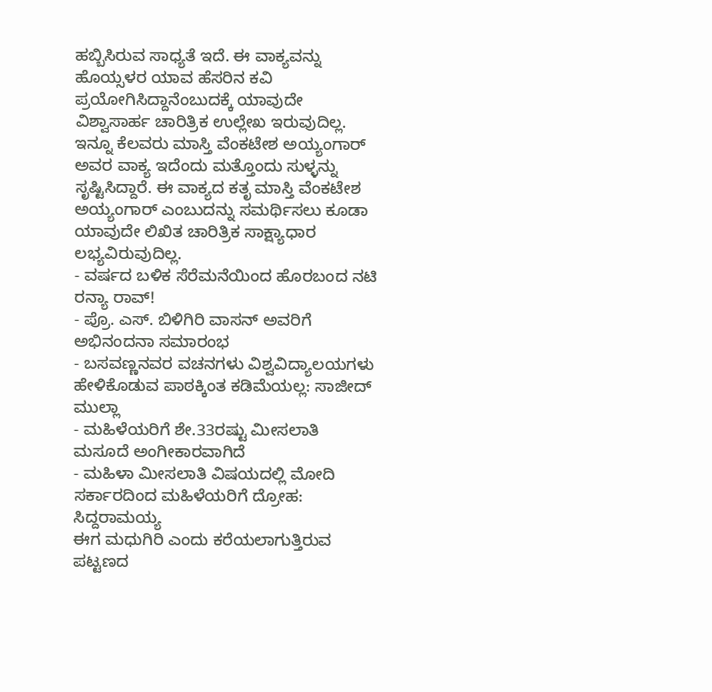ಹಬ್ಬಿಸಿರುವ ಸಾಧ್ಯತೆ ಇದೆ. ಈ ವಾಕ್ಯವನ್ನು ಹೊಯ್ಸಳರ ಯಾವ ಹೆಸರಿನ ಕವಿ ಪ್ರಯೋಗಿಸಿದ್ದಾನೆಂಬುದಕ್ಕೆ ಯಾವುದೇ ವಿಶ್ವಾಸಾರ್ಹ ಚಾರಿತ್ರಿಕ ಉಲ್ಲೇಖ ಇರುವುದಿಲ್ಲ. ಇನ್ನೂ ಕೆಲವರು ಮಾಸ್ತಿ ವೆಂಕಟೇಶ ಅಯ್ಯಂಗಾರ್ ಅವರ ವಾಕ್ಯ ಇದೆಂದು ಮತ್ತೊಂದು ಸುಳ್ಳನ್ನು ಸೃಷ್ಟಿಸಿದ್ದಾರೆ. ಈ ವಾಕ್ಯದ ಕತೃ ಮಾಸ್ತಿ ವೆಂಕಟೇಶ ಅಯ್ಯಂಗಾರ್ ಎಂಬುದನ್ನು ಸಮರ್ಥಿಸಲು ಕೂಡಾ ಯಾವುದೇ ಲಿಖಿತ ಚಾರಿತ್ರಿಕ ಸಾಕ್ಷ್ಯಾಧಾರ ಲಭ್ಯವಿರುವುದಿಲ್ಲ.
- ವರ್ಷದ ಬಳಿಕ ಸೆರೆಮನೆಯಿಂದ ಹೊರಬಂದ ನಟಿ ರನ್ಯಾ ರಾವ್!
- ಪ್ರೊ. ಎಸ್. ಬಿಳಿಗಿರಿ ವಾಸನ್ ಅವರಿಗೆ ಅಭಿನಂದನಾ ಸಮಾರಂಭ
- ಬಸವಣ್ಣನವರ ವಚನಗಳು ವಿಶ್ವವಿದ್ಯಾಲಯಗಳು ಹೇಳಿಕೊಡುವ ಪಾಠಕ್ಕಿಂತ ಕಡಿಮೆಯಲ್ಲ: ಸಾಜೀದ್ ಮುಲ್ಲಾ
- ಮಹಿಳೆಯರಿಗೆ ಶೇ.33ರಷ್ಟು ಮೀಸಲಾತಿ ಮಸೂದೆ ಅಂಗೀಕಾರವಾಗಿದೆ
- ಮಹಿಳಾ ಮೀಸಲಾತಿ ವಿಷಯದಲ್ಲಿ ಮೋದಿ ಸರ್ಕಾರದಿಂದ ಮಹಿಳೆಯರಿಗೆ ದ್ರೋಹ: ಸಿದ್ದರಾಮಯ್ಯ
ಈಗ ಮಧುಗಿರಿ ಎಂದು ಕರೆಯಲಾಗುತ್ತಿರುವ ಪಟ್ಟಣದ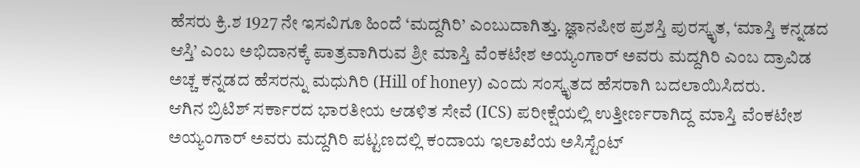ಹೆಸರು ಕ್ರಿ.ಶ 1927 ನೇ ಇಸವಿಗೂ ಹಿಂದೆ ‘ಮದ್ದಗಿರಿ’ ಎಂಬುದಾಗಿತ್ತು. ಜ್ಞಾನಪೀಠ ಪ್ರಶಸ್ತಿ ಪುರಸ್ಕೃತ, ‘ಮಾಸ್ತಿ ಕನ್ನಡದ ಆಸ್ತಿ’ ಎಂಬ ಅಭಿದಾನಕ್ಕೆ ಪಾತ್ರವಾಗಿರುವ ಶ್ರೀ ಮಾಸ್ತಿ ವೆಂಕಟೇಶ ಅಯ್ಯಂಗಾರ್ ಅವರು ಮದ್ದಗಿರಿ ಎಂಬ ದ್ರಾವಿಡ ಅಚ್ಚ ಕನ್ನಡದ ಹೆಸರನ್ನು ಮಧುಗಿರಿ (Hill of honey) ಎಂದು ಸಂಸ್ಕೃತದ ಹೆಸರಾಗಿ ಬದಲಾಯಿಸಿದರು.
ಆಗಿನ ಬ್ರಿಟಿಶ್ ಸರ್ಕಾರದ ಭಾರತೀಯ ಆಡಳಿತ ಸೇವೆ (ICS) ಪರೀಕ್ಷೆಯಲ್ಲಿ ಉತ್ತೀರ್ಣರಾಗಿದ್ದ ಮಾಸ್ತಿ ವೆಂಕಟೇಶ ಅಯ್ಯಂಗಾರ್ ಅವರು ಮದ್ದಗಿರಿ ಪಟ್ಟಣದಲ್ಲಿ ಕಂದಾಯ ಇಲಾಖೆಯ ಅಸಿಸ್ಟೆಂಟ್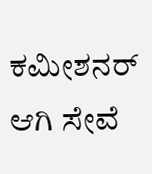ಕಮೀಶನರ್ ಆಗಿ ಸೇವೆ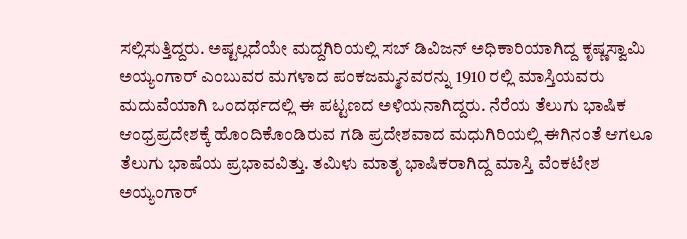ಸಲ್ಲಿಸುತ್ತಿದ್ದರು. ಅಷ್ಟಲ್ಲದೆಯೇ ಮದ್ದಗಿರಿಯಲ್ಲಿ ಸಬ್ ಡಿವಿಜನ್ ಅಧಿಕಾರಿಯಾಗಿದ್ದ ಕೃಷ್ಣಸ್ವಾಮಿ ಅಯ್ಯಂಗಾರ್ ಎಂಬುವರ ಮಗಳಾದ ಪಂಕಜಮ್ಮನವರನ್ನು 1910 ರಲ್ಲಿ ಮಾಸ್ತಿಯವರು ಮದುವೆಯಾಗಿ ಒಂದರ್ಥದಲ್ಲಿ ಈ ಪಟ್ಟಣದ ಅಳಿಯನಾಗಿದ್ದರು. ನೆರೆಯ ತೆಲುಗು ಭಾಷಿಕ ಆಂಧ್ರಪ್ರದೇಶಕ್ಕೆ ಹೊಂದಿಕೊಂಡಿರುವ ಗಡಿ ಪ್ರದೇಶವಾದ ಮಧುಗಿರಿಯಲ್ಲಿ ಈಗಿನಂತೆ ಆಗಲೂ ತೆಲುಗು ಭಾಷೆಯ ಪ್ರಭಾವವಿತ್ತು. ತಮಿಳು ಮಾತೃ ಭಾಷಿಕರಾಗಿದ್ದ ಮಾಸ್ತಿ ವೆಂಕಟೇಶ ಅಯ್ಯಂಗಾರ್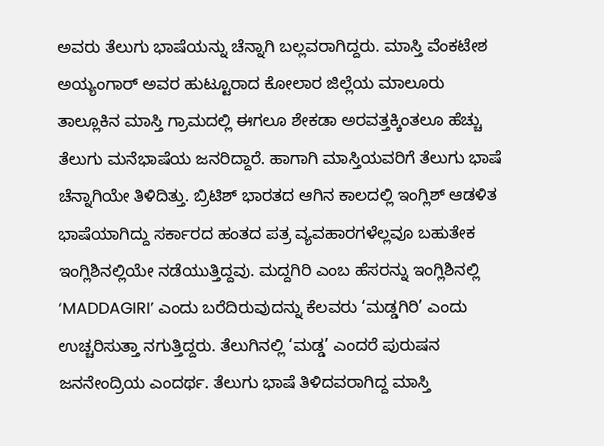ಅವರು ತೆಲುಗು ಭಾಷೆಯನ್ನು ಚೆನ್ನಾಗಿ ಬಲ್ಲವರಾಗಿದ್ದರು. ಮಾಸ್ತಿ ವೆಂಕಟೇಶ ಅಯ್ಯಂಗಾರ್ ಅವರ ಹುಟ್ಟೂರಾದ ಕೋಲಾರ ಜಿಲ್ಲೆಯ ಮಾಲೂರು ತಾಲ್ಲೂಕಿನ ಮಾಸ್ತಿ ಗ್ರಾಮದಲ್ಲಿ ಈಗಲೂ ಶೇಕಡಾ ಅರವತ್ತಕ್ಕಿಂತಲೂ ಹೆಚ್ಚು ತೆಲುಗು ಮನೆಭಾಷೆಯ ಜನರಿದ್ದಾರೆ. ಹಾಗಾಗಿ ಮಾಸ್ತಿಯವರಿಗೆ ತೆಲುಗು ಭಾಷೆ ಚೆನ್ನಾಗಿಯೇ ತಿಳಿದಿತ್ತು. ಬ್ರಿಟಿಶ್ ಭಾರತದ ಆಗಿನ ಕಾಲದಲ್ಲಿ ಇಂಗ್ಲಿಶ್ ಆಡಳಿತ ಭಾಷೆಯಾಗಿದ್ದು ಸರ್ಕಾರದ ಹಂತದ ಪತ್ರ ವ್ಯವಹಾರಗಳೆಲ್ಲವೂ ಬಹುತೇಕ ಇಂಗ್ಲಿಶಿನಲ್ಲಿಯೇ ನಡೆಯುತ್ತಿದ್ದವು. ಮದ್ದಗಿರಿ ಎಂಬ ಹೆಸರನ್ನು ಇಂಗ್ಲಿಶಿನಲ್ಲಿ ‘MADDAGIRI’ ಎಂದು ಬರೆದಿರುವುದನ್ನು ಕೆಲವರು ‘ಮಡ್ಡಗಿರಿ’ ಎಂದು ಉಚ್ಚರಿಸುತ್ತಾ ನಗುತ್ತಿದ್ದರು. ತೆಲುಗಿನಲ್ಲಿ ‘ಮಡ್ಡ’ ಎಂದರೆ ಪುರುಷನ ಜನನೇಂದ್ರಿಯ ಎಂದರ್ಥ. ತೆಲುಗು ಭಾಷೆ ತಿಳಿದವರಾಗಿದ್ದ ಮಾಸ್ತಿ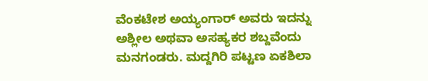ವೆಂಕಟೇಶ ಅಯ್ಯಂಗಾರ್ ಅವರು ಇದನ್ನು ಅಶ್ಲೀಲ ಅಥವಾ ಅಸಹ್ಯಕರ ಶಬ್ದವೆಂದು ಮನಗಂಡರು. ಮದ್ದಗಿರಿ ಪಟ್ಟಣ ಏಕಶಿಲಾ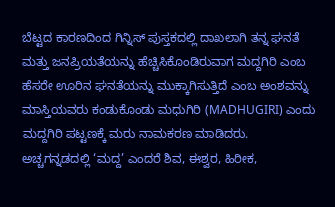ಬೆಟ್ಟದ ಕಾರಣದಿಂದ ಗಿನ್ನಿಸ್ ಪುಸ್ತಕದಲ್ಲಿ ದಾಖಲಾಗಿ ತನ್ನ ಘನತೆ ಮತ್ತು ಜನಪ್ರಿಯತೆಯನ್ನು ಹೆಚ್ಚಿಸಿಕೊಂಡಿರುವಾಗ ಮದ್ದಗಿರಿ ಎಂಬ ಹೆಸರೇ ಊರಿನ ಘನತೆಯನ್ನು ಮುಕ್ಕಾಗಿಸುತ್ತಿದೆ ಎಂಬ ಅಂಶವನ್ನು ಮಾಸ್ತಿಯವರು ಕಂಡುಕೊಂಡು ಮಧುಗಿರಿ (MADHUGIRI) ಎಂದು ಮದ್ದಗಿರಿ ಪಟ್ಟಣಕ್ಕೆ ಮರು ನಾಮಕರಣ ಮಾಡಿದರು.
ಅಚ್ಚಗನ್ನಡದಲ್ಲಿ ‘ಮದ್ದ’ ಎಂದರೆ ಶಿವ, ಈಶ್ವರ, ಹಿರೀಕ,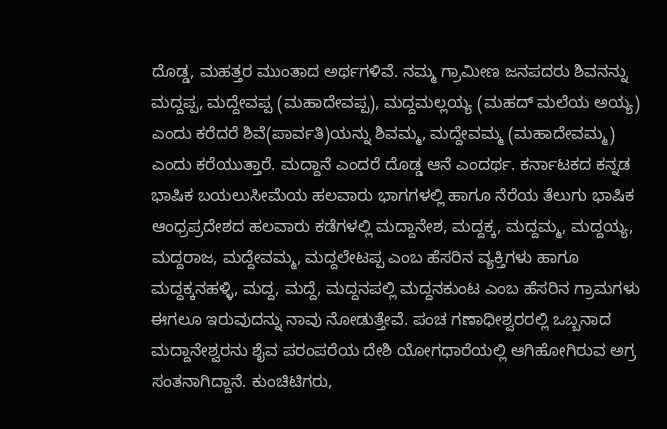ದೊಡ್ಡ, ಮಹತ್ತರ ಮುಂತಾದ ಅರ್ಥಗಳಿವೆ. ನಮ್ಮ ಗ್ರಾಮೀಣ ಜನಪದರು ಶಿವನನ್ನು ಮದ್ದಪ್ಪ, ಮದ್ದೇವಪ್ಪ (ಮಹಾದೇವಪ್ಪ), ಮದ್ದಮಲ್ಲಯ್ಯ (ಮಹದ್ ಮಲೆಯ ಅಯ್ಯ) ಎಂದು ಕರೆದರೆ ಶಿವೆ(ಪಾರ್ವತಿ)ಯನ್ನು ಶಿವಮ್ಮ, ಮದ್ದೇವಮ್ಮ (ಮಹಾದೇವಮ್ಮ) ಎಂದು ಕರೆಯುತ್ತಾರೆ. ಮದ್ದಾನೆ ಎಂದರೆ ದೊಡ್ಡ ಆನೆ ಎಂದರ್ಥ. ಕರ್ನಾಟಕದ ಕನ್ನಡ ಭಾಷಿಕ ಬಯಲುಸೀಮೆಯ ಹಲವಾರು ಭಾಗಗಳಲ್ಲಿ ಹಾಗೂ ನೆರೆಯ ತೆಲುಗು ಭಾಷಿಕ ಆಂಧ್ರಪ್ರದೇಶದ ಹಲವಾರು ಕಡೆಗಳಲ್ಲಿ ಮದ್ದಾನೇಶ, ಮದ್ದಕ್ಕ, ಮದ್ದಮ್ಮ, ಮದ್ದಯ್ಯ, ಮದ್ದರಾಜ, ಮದ್ದೇವಮ್ಮ, ಮದ್ದಲೇಟಪ್ಪ ಎಂಬ ಹೆಸರಿನ ವ್ಯಕ್ತಿಗಳು ಹಾಗೂ ಮದ್ದಕ್ಕನಹಳ್ಳಿ, ಮದ್ದ, ಮದ್ದೆ, ಮದ್ದನಪಲ್ಲಿ ಮದ್ದನಕುಂಟ ಎಂಬ ಹೆಸರಿನ ಗ್ರಾಮಗಳು ಈಗಲೂ ಇರುವುದನ್ನು ನಾವು ನೋಡುತ್ತೇವೆ. ಪಂಚ ಗಣಾಧೀಶ್ವರರಲ್ಲಿ ಒಬ್ಬನಾದ ಮದ್ದಾನೇಶ್ವರನು ಶೈವ ಪರಂಪರೆಯ ದೇಶಿ ಯೋಗಧಾರೆಯಲ್ಲಿ ಆಗಿಹೋಗಿರುವ ಅಗ್ರ ಸಂತನಾಗಿದ್ದಾನೆ. ಕುಂಚಿಟಿಗರು,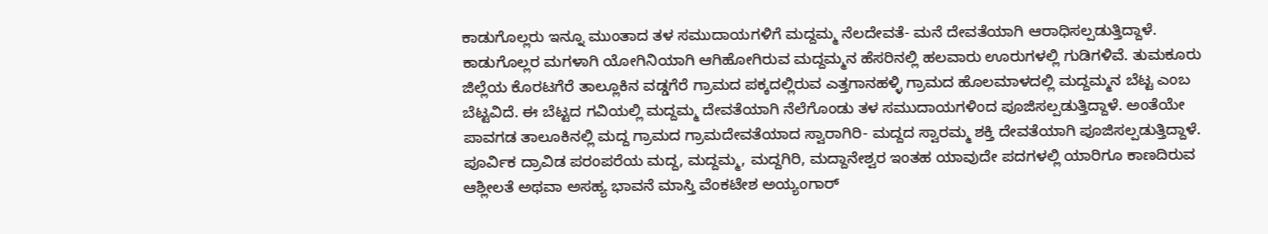ಕಾಡುಗೊಲ್ಲರು ಇನ್ನೂ ಮುಂತಾದ ತಳ ಸಮುದಾಯಗಳಿಗೆ ಮದ್ದಮ್ಮ ನೆಲದೇವತೆ- ಮನೆ ದೇವತೆಯಾಗಿ ಆರಾಧಿಸಲ್ಪಡುತ್ತಿದ್ದಾಳೆ. ಕಾಡುಗೊಲ್ಲರ ಮಗಳಾಗಿ ಯೋಗಿನಿಯಾಗಿ ಆಗಿಹೋಗಿರುವ ಮದ್ದಮ್ಮನ ಹೆಸರಿನಲ್ಲಿ ಹಲವಾರು ಊರುಗಳಲ್ಲಿ ಗುಡಿಗಳಿವೆ. ತುಮಕೂರು ಜಿಲ್ಲೆಯ ಕೊರಟಗೆರೆ ತಾಲ್ಲೂಕಿನ ವಡ್ಡಗೆರೆ ಗ್ರಾಮದ ಪಕ್ಕದಲ್ಲಿರುವ ಎತ್ತಗಾನಹಳ್ಳಿ ಗ್ರಾಮದ ಹೊಲಮಾಳದಲ್ಲಿ ಮದ್ದಮ್ಮನ ಬೆಟ್ಟ ಎಂಬ ಬೆಟ್ಟವಿದೆ. ಈ ಬೆಟ್ಟದ ಗವಿಯಲ್ಲಿ ಮದ್ದಮ್ಮ ದೇವತೆಯಾಗಿ ನೆಲೆಗೊಂಡು ತಳ ಸಮುದಾಯಗಳಿಂದ ಪೂಜಿಸಲ್ಪಡುತ್ತಿದ್ದಾಳೆ. ಅಂತೆಯೇ ಪಾವಗಡ ತಾಲೂಕಿನಲ್ಲಿ ಮದ್ದ ಗ್ರಾಮದ ಗ್ರಾಮದೇವತೆಯಾದ ಸ್ವಾರಾಗಿರಿ- ಮದ್ದದ ಸ್ವಾರಮ್ಮ ಶಕ್ತಿ ದೇವತೆಯಾಗಿ ಪೂಜಿಸಲ್ಪಡುತ್ತಿದ್ದಾಳೆ. ಪೂರ್ವಿಕ ದ್ರಾವಿಡ ಪರಂಪರೆಯ ಮದ್ದ, ಮದ್ದಮ್ಮ, ಮದ್ದಗಿರಿ, ಮದ್ದಾನೇಶ್ವರ ಇಂತಹ ಯಾವುದೇ ಪದಗಳಲ್ಲಿ ಯಾರಿಗೂ ಕಾಣದಿರುವ ಆಶ್ಲೀಲತೆ ಅಥವಾ ಅಸಹ್ಯ ಭಾವನೆ ಮಾಸ್ತಿ ವೆಂಕಟೇಶ ಅಯ್ಯಂಗಾರ್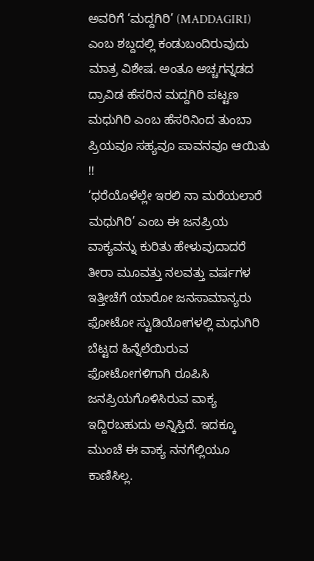ಅವರಿಗೆ ‘ಮದ್ದಗಿರಿ’ (MADDAGIRI) ಎಂಬ ಶಬ್ದದಲ್ಲಿ ಕಂಡುಬಂದಿರುವುದು ಮಾತ್ರ ವಿಶೇಷ. ಅಂತೂ ಅಚ್ಚಗನ್ನಡದ ದ್ರಾವಿಡ ಹೆಸರಿನ ಮದ್ದಗಿರಿ ಪಟ್ಟಣ ಮಧುಗಿರಿ ಎಂಬ ಹೆಸರಿನಿಂದ ತುಂಬಾ ಪ್ರಿಯವೂ ಸಹ್ಯವೂ ಪಾವನವೂ ಆಯಿತು !!
‘ಧರೆಯೊಳೆಲ್ಲೇ ಇರಲಿ ನಾ ಮರೆಯಲಾರೆ ಮಧುಗಿರಿ’ ಎಂಬ ಈ ಜನಪ್ರಿಯ ವಾಕ್ಯವನ್ನು ಕುರಿತು ಹೇಳುವುದಾದರೆ ತೀರಾ ಮೂವತ್ತು ನಲವತ್ತು ವರ್ಷಗಳ ಇತ್ತೀಚೆಗೆ ಯಾರೋ ಜನಸಾಮಾನ್ಯರು ಫೋಟೋ ಸ್ಟುಡಿಯೋಗಳಲ್ಲಿ ಮಧುಗಿರಿ ಬೆಟ್ಟದ ಹಿನ್ನೆಲೆಯಿರುವ ಫೋಟೋಗಳಿಗಾಗಿ ರೂಪಿಸಿ ಜನಪ್ರಿಯಗೊಳಿಸಿರುವ ವಾಕ್ಯ ಇದ್ದಿರಬಹುದು ಅನ್ನಿಸ್ತಿದೆ. ಇದಕ್ಕೂ ಮುಂಚೆ ಈ ವಾಕ್ಯ ನನಗೆಲ್ಲಿಯೂ ಕಾಣಿಸಿಲ್ಲ.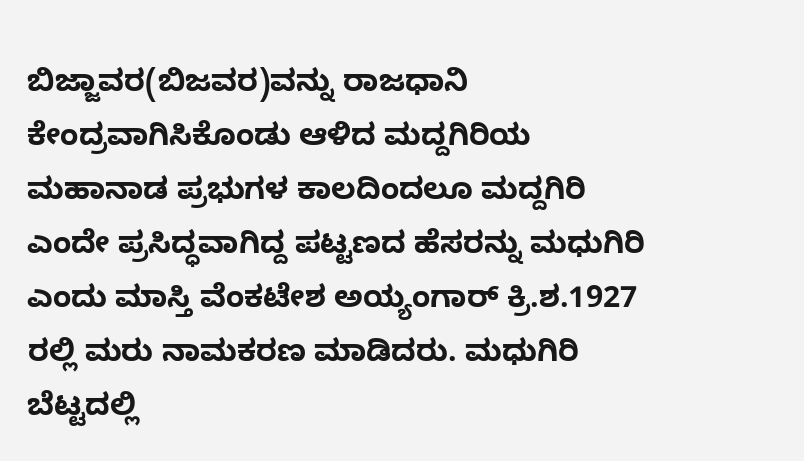ಬಿಜ್ಜಾವರ(ಬಿಜವರ)ವನ್ನು ರಾಜಧಾನಿ ಕೇಂದ್ರವಾಗಿಸಿಕೊಂಡು ಆಳಿದ ಮದ್ದಗಿರಿಯ ಮಹಾನಾಡ ಪ್ರಭುಗಳ ಕಾಲದಿಂದಲೂ ಮದ್ದಗಿರಿ ಎಂದೇ ಪ್ರಸಿದ್ಧವಾಗಿದ್ದ ಪಟ್ಟಣದ ಹೆಸರನ್ನು ಮಧುಗಿರಿ ಎಂದು ಮಾಸ್ತಿ ವೆಂಕಟೇಶ ಅಯ್ಯಂಗಾರ್ ಕ್ರಿ.ಶ.1927 ರಲ್ಲಿ ಮರು ನಾಮಕರಣ ಮಾಡಿದರು. ಮಧುಗಿರಿ ಬೆಟ್ಟದಲ್ಲಿ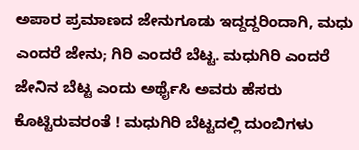ಅಪಾರ ಪ್ರಮಾಣದ ಜೇನುಗೂಡು ಇದ್ದದ್ದರಿಂದಾಗಿ, ಮಧು ಎಂದರೆ ಜೇನು; ಗಿರಿ ಎಂದರೆ ಬೆಟ್ಟ. ಮಧುಗಿರಿ ಎಂದರೆ ಜೇನಿನ ಬೆಟ್ಟ ಎಂದು ಅರ್ಥೈಸಿ ಅವರು ಹೆಸರು ಕೊಟ್ಟಿರುವರಂತೆ ! ಮಧುಗಿರಿ ಬೆಟ್ಟದಲ್ಲಿ ದುಂಬಿಗಳು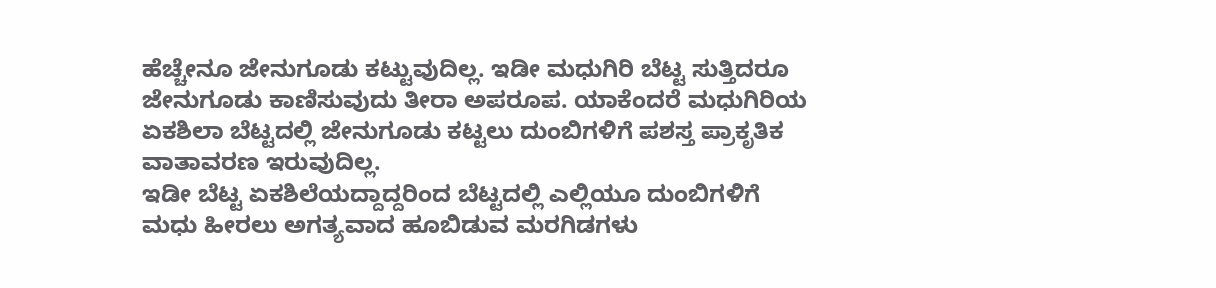ಹೆಚ್ಚೇನೂ ಜೇನುಗೂಡು ಕಟ್ಟುವುದಿಲ್ಲ. ಇಡೀ ಮಧುಗಿರಿ ಬೆಟ್ಟ ಸುತ್ತಿದರೂ ಜೇನುಗೂಡು ಕಾಣಿಸುವುದು ತೀರಾ ಅಪರೂಪ. ಯಾಕೆಂದರೆ ಮಧುಗಿರಿಯ ಏಕಶಿಲಾ ಬೆಟ್ಟದಲ್ಲಿ ಜೇನುಗೂಡು ಕಟ್ಟಲು ದುಂಬಿಗಳಿಗೆ ಪಶಸ್ತ ಪ್ರಾಕೃತಿಕ ವಾತಾವರಣ ಇರುವುದಿಲ್ಲ.
ಇಡೀ ಬೆಟ್ಟ ಏಕಶಿಲೆಯದ್ದಾದ್ದರಿಂದ ಬೆಟ್ಟದಲ್ಲಿ ಎಲ್ಲಿಯೂ ದುಂಬಿಗಳಿಗೆ ಮಧು ಹೀರಲು ಅಗತ್ಯವಾದ ಹೂಬಿಡುವ ಮರಗಿಡಗಳು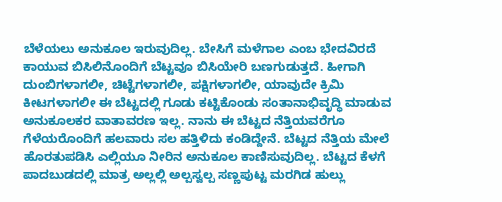ಬೆಳೆಯಲು ಅನುಕೂಲ ಇರುವುದಿಲ್ಲ. ಬೇಸಿಗೆ ಮಳೆಗಾಲ ಎಂಬ ಭೇದವಿರದೆ ಕಾಯುವ ಬಿಸಿಲಿನೊಂದಿಗೆ ಬೆಟ್ಟವೂ ಬಿಸಿಯೇರಿ ಬಣಗುಡುತ್ತದೆ. ಹೀಗಾಗಿ ದುಂಬಿಗಳಾಗಲೀ, ಚಿಟ್ಟೆಗಳಾಗಲೀ, ಪಕ್ಷಿಗಳಾಗಲೀ, ಯಾವುದೇ ಕ್ರಿಮಿ ಕೀಟಗಳಾಗಲೀ ಈ ಬೆಟ್ಟದಲ್ಲಿ ಗೂಡು ಕಟ್ಟಿಕೊಂಡು ಸಂತಾನಾಭಿವೃದ್ಧಿ ಮಾಡುವ ಅನುಕೂಲಕರ ವಾತಾವರಣ ಇಲ್ಲ. ನಾನು ಈ ಬೆಟ್ಟದ ನೆತ್ತಿಯವರೆಗೂ ಗೆಳೆಯರೊಂದಿಗೆ ಹಲವಾರು ಸಲ ಹತ್ತಿಳಿದು ಕಂಡಿದ್ದೇನೆ. ಬೆಟ್ಟದ ನೆತ್ತಿಯ ಮೇಲೆ ಹೊರತುಪಡಿಸಿ ಎಲ್ಲಿಯೂ ನೀರಿನ ಅನುಕೂಲ ಕಾಣಿಸುವುದಿಲ್ಲ. ಬೆಟ್ಟದ ಕೆಳಗೆ ಪಾದಬುಡದಲ್ಲಿ ಮಾತ್ರ ಅಲ್ಲಲ್ಲಿ ಅಲ್ಪಸ್ವಲ್ಪ ಸಣ್ಣಪುಟ್ಟ ಮರಗಿಡ ಹುಲ್ಲು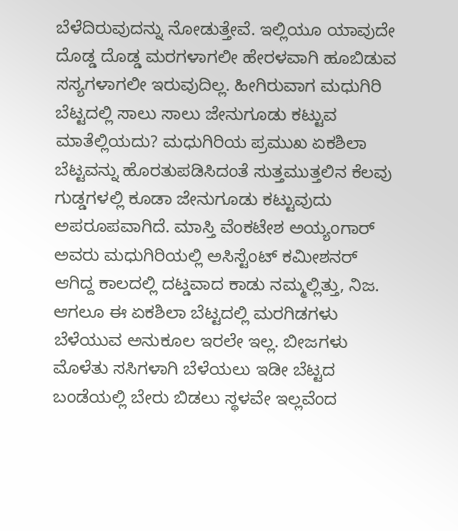ಬೆಳೆದಿರುವುದನ್ನು ನೋಡುತ್ತೇವೆ. ಇಲ್ಲಿಯೂ ಯಾವುದೇ ದೊಡ್ಡ ದೊಡ್ಡ ಮರಗಳಾಗಲೀ ಹೇರಳವಾಗಿ ಹೂಬಿಡುವ ಸಸ್ಯಗಳಾಗಲೀ ಇರುವುದಿಲ್ಲ. ಹೀಗಿರುವಾಗ ಮಧುಗಿರಿ ಬೆಟ್ಟದಲ್ಲಿ ಸಾಲು ಸಾಲು ಜೇನುಗೂಡು ಕಟ್ಟುವ ಮಾತೆಲ್ಲಿಯದು? ಮಧುಗಿರಿಯ ಪ್ರಮುಖ ಏಕಶಿಲಾ ಬೆಟ್ಟವನ್ನು ಹೊರತುಪಡಿಸಿದಂತೆ ಸುತ್ತಮುತ್ತಲಿನ ಕೆಲವು ಗುಡ್ಡಗಳಲ್ಲಿ ಕೂಡಾ ಜೇನುಗೂಡು ಕಟ್ಟುವುದು ಅಪರೂಪವಾಗಿದೆ. ಮಾಸ್ತಿ ವೆಂಕಟೇಶ ಅಯ್ಯಂಗಾರ್ ಅವರು ಮಧುಗಿರಿಯಲ್ಲಿ ಅಸಿಸ್ಟೆಂಟ್ ಕಮೀಶನರ್ ಆಗಿದ್ದ ಕಾಲದಲ್ಲಿ ದಟ್ಡವಾದ ಕಾಡು ನಮ್ಮಲ್ಲಿತ್ತು, ನಿಜ. ಆಗಲೂ ಈ ಏಕಶಿಲಾ ಬೆಟ್ಟದಲ್ಲಿ ಮರಗಿಡಗಳು ಬೆಳೆಯುವ ಅನುಕೂಲ ಇರಲೇ ಇಲ್ಲ. ಬೀಜಗಳು ಮೊಳೆತು ಸಸಿಗಳಾಗಿ ಬೆಳೆಯಲು ಇಡೀ ಬೆಟ್ಟದ ಬಂಡೆಯಲ್ಲಿ ಬೇರು ಬಿಡಲು ಸ್ಥಳವೇ ಇಲ್ಲವೆಂದ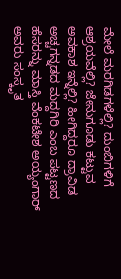ಮೇಲೆ ಮರಗಿಡಗಳೆಲ್ಲಿ? ದುಂಬಿಗಳಿಗೆ ಆಶ್ರಯವೆಲ್ಲಿ? ಜೇನುಗೂಡು ಕಟ್ಟುವ ಅವಕಾಶ ಇನ್ನೆಲ್ಲಿ? ಹೀಗಿದ್ದರೂ ದ್ರಾವಿಡ ಅಚ್ಚಗನ್ನಡದ ಮದ್ದಗಿರಿ ಎಂಬ ಪಟ್ಟಣದ ಹೆಸರನ್ನು ಮಾಸ್ತಿ ವೆಂಕಟೇಶ ಅಯ್ಯಂಗಾರ್ ಅವರು ಸಂಸ್ಕೃತ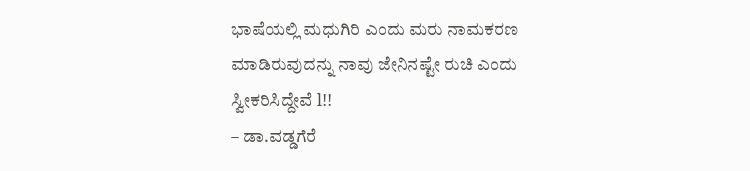ಭಾಷೆಯಲ್ಲಿ ಮಧುಗಿರಿ ಎಂದು ಮರು ನಾಮಕರಣ ಮಾಡಿರುವುದನ್ನು ನಾವು ಜೇನಿನಷ್ಟೇ ರುಚಿ ಎಂದು ಸ್ವೀಕರಿಸಿದ್ದೇವೆ l!!
– ಡಾ.ವಡ್ಡಗೆರೆ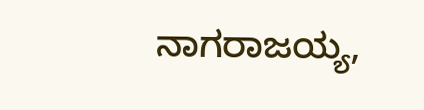ನಾಗರಾಜಯ್ಯ,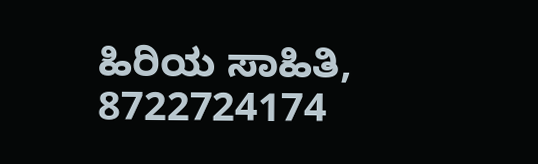ಹಿರಿಯ ಸಾಹಿತಿ, 8722724174